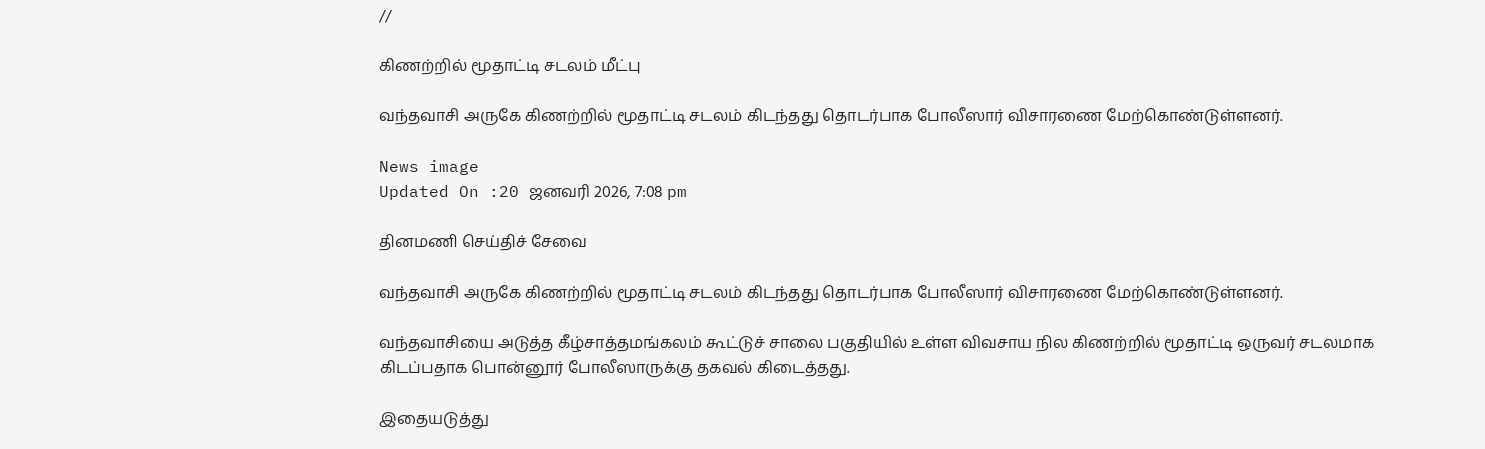//

கிணற்றில் மூதாட்டி சடலம் மீட்பு

வந்தவாசி அருகே கிணற்றில் மூதாட்டி சடலம் கிடந்தது தொடர்பாக போலீஸார் விசாரணை மேற்கொண்டுள்ளனர்.

News image
Updated On :20 ஜனவரி 2026, 7:08 pm

தினமணி செய்திச் சேவை

வந்தவாசி அருகே கிணற்றில் மூதாட்டி சடலம் கிடந்தது தொடர்பாக போலீஸார் விசாரணை மேற்கொண்டுள்ளனர்.

வந்தவாசியை அடுத்த கீழ்சாத்தமங்கலம் கூட்டுச் சாலை பகுதியில் உள்ள விவசாய நில கிணற்றில் மூதாட்டி ஒருவர் சடலமாக கிடப்பதாக பொன்னூர் போலீஸாருக்கு தகவல் கிடைத்தது.

இதையடுத்து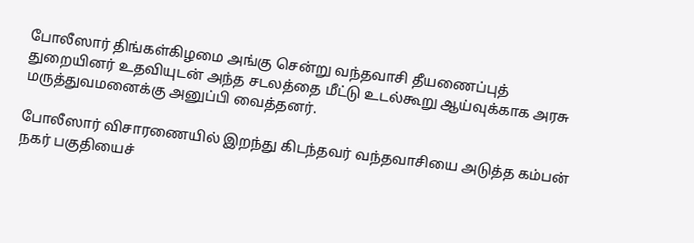போலீஸார் திங்கள்கிழமை அங்கு சென்று வந்தவாசி தீயணைப்புத் துறையினர் உதவியுடன் அந்த சடலத்தை மீட்டு உடல்கூறு ஆய்வுக்காக அரசு மருத்துவமனைக்கு அனுப்பி வைத்தனர்.

போலீஸார் விசாரணையில் இறந்து கிடந்தவர் வந்தவாசியை அடுத்த கம்பன் நகர் பகுதியைச்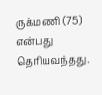ருக்மணி (75) என்பது தெரியவந்தது.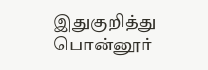இதுகுறித்து பொன்னூர்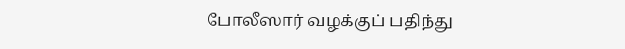போலீஸார் வழக்குப் பதிந்து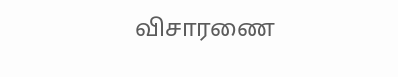விசாரணை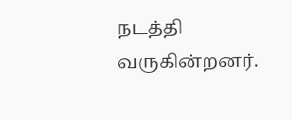நடத்தி வருகின்றனர்.